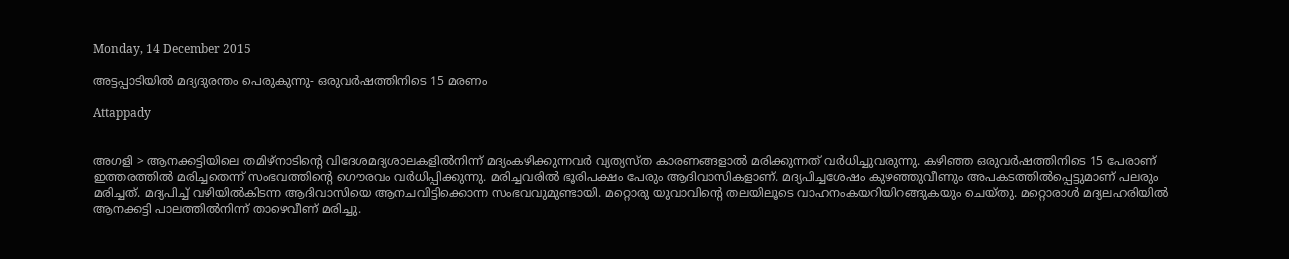Monday, 14 December 2015

അട്ടപ്പാടിയില്‍ മദ്യദുരന്തം പെരുകുന്നു- ഒരുവര്‍ഷത്തിനിടെ 15 മരണം

Attappady


അഗളി > ആനക്കട്ടിയിലെ തമിഴ്നാടിന്റെ വിദേശമദ്യശാലകളില്‍നിന്ന് മദ്യംകഴിക്കുന്നവര്‍ വ്യത്യസ്ത കാരണങ്ങളാല്‍ മരിക്കുന്നത് വര്‍ധിച്ചുവരുന്നു. കഴിഞ്ഞ ഒരുവര്‍ഷത്തിനിടെ 15 പേരാണ് ഇത്തരത്തില്‍ മരിച്ചതെന്ന് സംഭവത്തിന്റെ ഗൌരവം വര്‍ധിപ്പിക്കുന്നു. മരിച്ചവരില്‍ ഭൂരിപക്ഷം പേരും ആദിവാസികളാണ്. മദ്യപിച്ചശേഷം കുഴഞ്ഞുവീണും അപകടത്തില്‍പ്പെട്ടുമാണ് പലരും മരിച്ചത്. മദ്യപിച്ച് വഴിയില്‍കിടന്ന ആദിവാസിയെ ആനചവിട്ടിക്കൊന്ന സംഭവവുമുണ്ടായി. മറ്റൊരു യുവാവിന്റെ തലയിലൂടെ വാഹനംകയറിയിറങ്ങുകയും ചെയ്തു. മറ്റൊരാള്‍ മദ്യലഹരിയില്‍ ആനക്കട്ടി പാലത്തില്‍നിന്ന് താഴെവീണ് മരിച്ചു.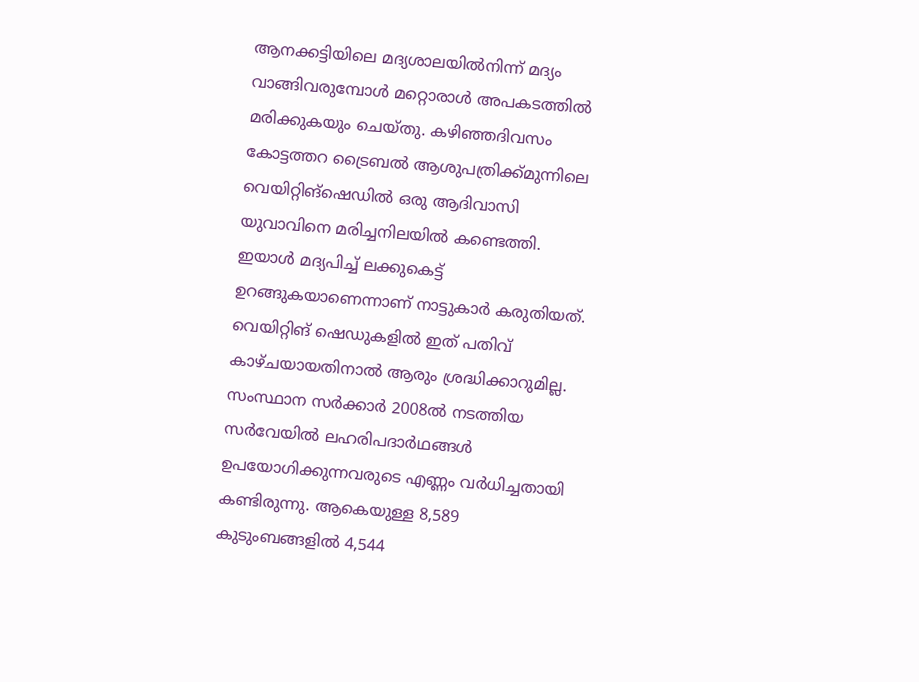ആനക്കട്ടിയിലെ മദ്യശാലയില്‍നിന്ന് മദ്യം വാങ്ങിവരുമ്പോള്‍ മറ്റൊരാള്‍ അപകടത്തില്‍ മരിക്കുകയും ചെയ്തു. കഴിഞ്ഞദിവസം കോട്ടത്തറ ട്രൈബല്‍ ആശുപത്രിക്ക്മുന്നിലെ വെയിറ്റിങ്ഷെഡില്‍ ഒരു ആദിവാസി യുവാവിനെ മരിച്ചനിലയില്‍ കണ്ടെത്തി. ഇയാള്‍ മദ്യപിച്ച് ലക്കുകെട്ട് ഉറങ്ങുകയാണെന്നാണ് നാട്ടുകാര്‍ കരുതിയത്. വെയിറ്റിങ് ഷെഡുകളില്‍ ഇത് പതിവ് കാഴ്ചയായതിനാല്‍ ആരും ശ്രദ്ധിക്കാറുമില്ല. സംസ്ഥാന സര്‍ക്കാര്‍ 2008ല്‍ നടത്തിയ സര്‍വേയില്‍ ലഹരിപദാര്‍ഥങ്ങള്‍ ഉപയോഗിക്കുന്നവരുടെ എണ്ണം വര്‍ധിച്ചതായി കണ്ടിരുന്നു. ആകെയുള്ള 8,589 കുടുംബങ്ങളില്‍ 4,544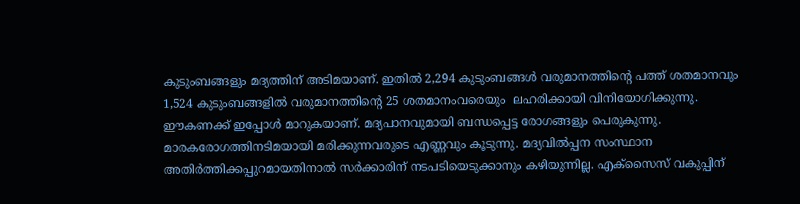കുടുംബങ്ങളും മദ്യത്തിന് അടിമയാണ്. ഇതില്‍ 2,294 കുടുംബങ്ങള്‍ വരുമാനത്തിന്റെ പത്ത് ശതമാനവും 1,524 കുടുംബങ്ങളില്‍ വരുമാനത്തിന്റെ 25 ശതമാനംവരെയും  ലഹരിക്കായി വിനിയോഗിക്കുന്നു. ഈകണക്ക് ഇപ്പോള്‍ മാറുകയാണ്. മദ്യപാനവുമായി ബന്ധപ്പെട്ട രോഗങ്ങളും പെരുകുന്നു. മാരകരോഗത്തിനടിമയായി മരിക്കുന്നവരുടെ എണ്ണവും കൂടുന്നു. മദ്യവില്‍പ്പന സംസ്ഥാന അതിര്‍ത്തിക്കപ്പുറമായതിനാല്‍ സര്‍ക്കാരിന് നടപടിയെടുക്കാനും കഴിയുന്നില്ല. എക്സൈസ് വകുപ്പിന്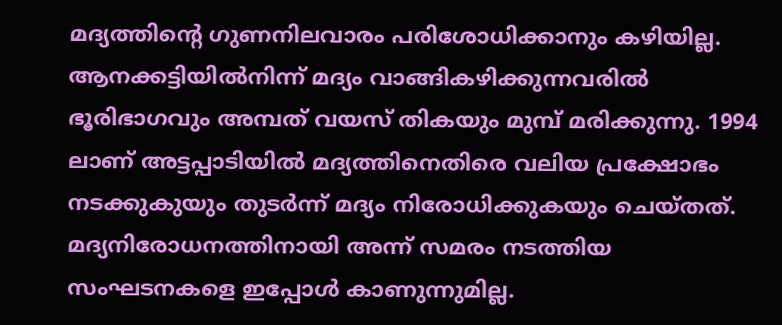മദ്യത്തിന്റെ ഗുണനിലവാരം പരിശോധിക്കാനും കഴിയില്ല. ആനക്കട്ടിയില്‍നിന്ന് മദ്യം വാങ്ങികഴിക്കുന്നവരില്‍ ഭൂരിഭാഗവും അമ്പത് വയസ് തികയും മുമ്പ് മരിക്കുന്നു. 1994 ലാണ് അട്ടപ്പാടിയില്‍ മദ്യത്തിനെതിരെ വലിയ പ്രക്ഷോഭം നടക്കുകുയും തുടര്‍ന്ന് മദ്യം നിരോധിക്കുകയും ചെയ്തത്. മദ്യനിരോധനത്തിനായി അന്ന് സമരം നടത്തിയ സംഘടനകളെ ഇപ്പോള്‍ കാണുന്നുമില്ല.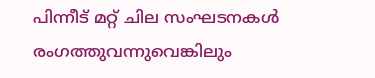പിന്നീട് മറ്റ് ചില സംഘടനകള്‍ രംഗത്തുവന്നുവെങ്കിലും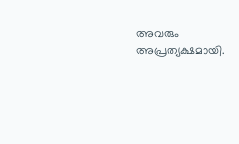അവരും അപ്രത്യക്ഷമായി.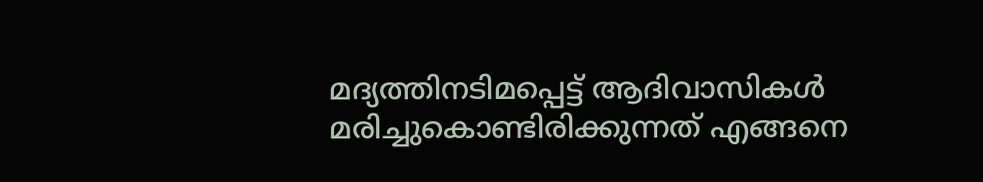മദ്യത്തിനടിമപ്പെട്ട് ആദിവാസികള്‍ മരിച്ചുകൊണ്ടിരിക്കുന്നത് എങ്ങനെ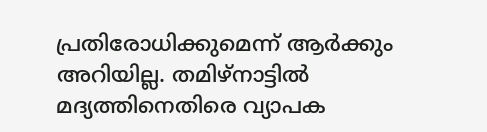പ്രതിരോധിക്കുമെന്ന് ആര്‍ക്കും അറിയില്ല. തമിഴ്നാട്ടില്‍ മദ്യത്തിനെതിരെ വ്യാപക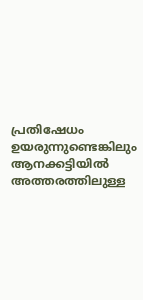പ്രതിഷേധം ഉയരുന്നുണ്ടെങ്കിലും ആനക്കട്ടിയില്‍ അത്തരത്തിലുള്ള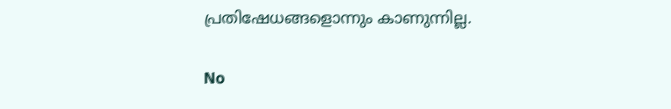പ്രതിഷേധങ്ങളൊന്നും കാണുന്നില്ല.

No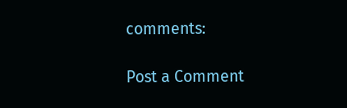comments:

Post a Comment